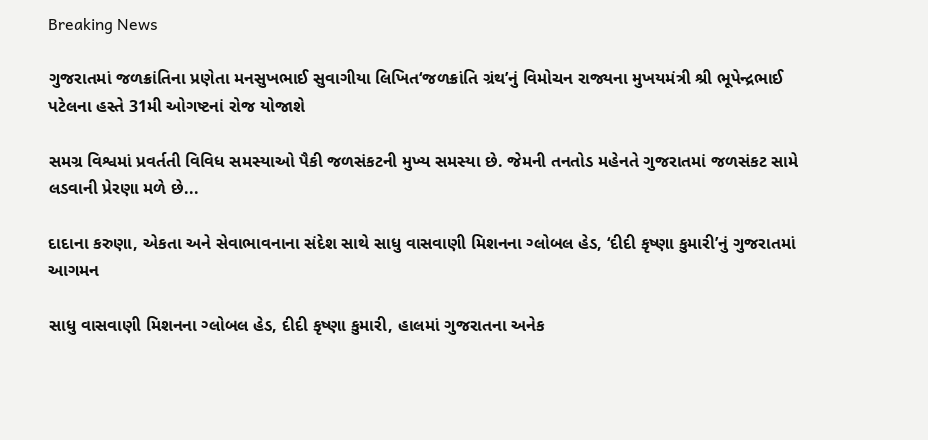Breaking News

ગુજરાતમાં જળક્રાંતિના પ્રણેતા મનસુખભાઈ સુવાગીયા લિખિત‘જળક્રાંતિ ગ્રંથ’નું વિમોચન રાજ્યના મુખયમંત્રી શ્રી ભૂપેન્દ્રભાઈ પટેલના હસ્તે 31મી ઓગષ્ટનાં રોજ યોજાશે

સમગ્ર વિશ્વમાં પ્રવર્તતી વિવિધ સમસ્યાઓ પૈકી જળસંકટની મુખ્ય સમસ્યા છે. જેમની તનતોડ મહેનતે ગુજરાતમાં જળસંકટ સામે લડવાની પ્રેરણા મળે છે...

દાદાના કરુણા, એકતા અને સેવાભાવનાના સંદેશ સાથે સાધુ વાસવાણી મિશનના ગ્લોબલ હેડ, ‘દીદી કૃષ્ણા કુમારી’નું ગુજરાતમાં આગમન

સાધુ વાસવાણી મિશનના ગ્લોબલ હેડ, દીદી કૃષ્ણા કુમારી, હાલમાં ગુજરાતના અનેક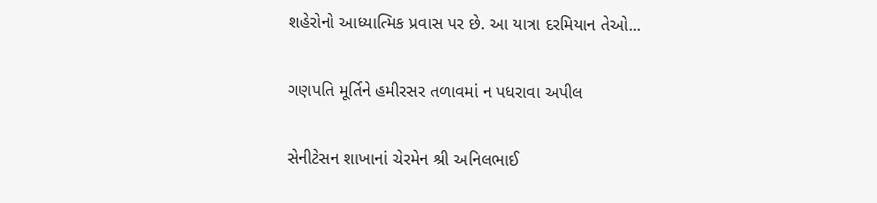શહેરોનો આધ્યાત્મિક પ્રવાસ પર છે. આ યાત્રા દરમિયાન તેઓ...

ગણપતિ મૂર્તિને હમીરસર તળાવમાં ન પધરાવા અપીલ

સેનીટેસન શાખાનાં ચેરમેન શ્રી અનિલભાઈ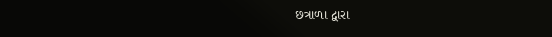છત્રાળા દ્વારા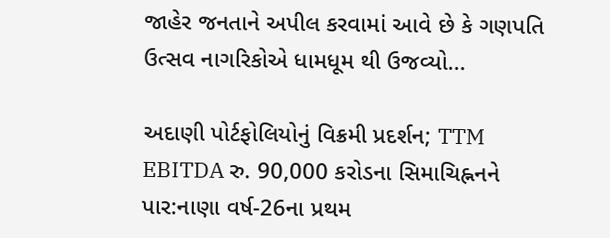જાહેર જનતાને અપીલ કરવામાં આવે છે કે ગણપતિ ઉત્સવ નાગરિકોએ ધામધૂમ થી ઉજવ્યો...

અદાણી પોર્ટફોલિયોનું વિક્રમી પ્રદર્શન; TTM EBITDA રુ. 90,000 કરોડના સિમાચિહ્નનને પાર:નાણા વર્ષ-26ના પ્રથમ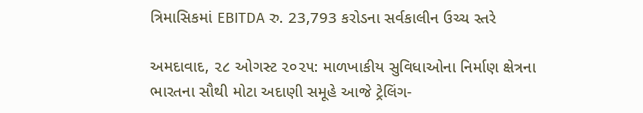ત્રિમાસિકમાં EBITDA રુ. 23,793 કરોડના સર્વકાલીન ઉચ્ચ સ્તરે

અમદાવાદ, ૨૮ ઓગસ્ટ ૨૦૨૫: માળખાકીય સુવિધાઓના નિર્માણ ક્ષેત્રના ભારતના સૌથી મોટા અદાણી સમૂહે આજે ટ્રેલિંગ-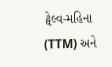ટ્વેલ્વ-મહિના (TTM) અને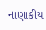નાણાકીય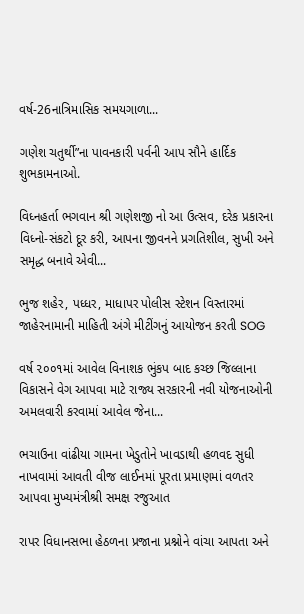વર્ષ-26નાત્રિમાસિક સમયગાળા...

ગણેશ ચતુર્થી”ના પાવનકારી પર્વની આપ સૌને હાર્દિક શુભકામનાઓ.

વિધ્નહર્તા ભગવાન શ્રી ગણેશજી નો આ ઉત્સવ, દરેક પ્રકારના વિધ્નો-સંકટો દૂર કરી, આપના જીવનને પ્રગતિશીલ, સુખી અને સમૃદ્ધ બનાવે એવી...

ભુજ શહેર, પધ્ધર, માધાપર પોલીસ સ્ટેશન વિસ્તારમાં જાહેરનામાની માહિતી અંગે મીટીંગનું આયોજન કરતી SOG

વર્ષ ૨૦૦૧માં આવેલ વિનાશક ભુંકપ બાદ કચ્છ જિલ્લાના વિકાસને વેગ આપવા માટે રાજ્ય સરકારની નવી યોજનાઓની અમલવારી કરવામાં આવેલ જેના...

ભચાઉના વાંઢીયા ગામના ખેડુતોને ખાવડાથી હળવદ સુધી નાખવામાં આવતી વીજ લાઈનમાં પૂરતા પ્રમાણમાં વળતર આપવા મુખ્યમંત્રીશ્રી સમક્ષ રજુઆત

રાપર વિધાનસભા હેઠળના પ્રજાના પ્રશ્નોને વાંચા આપતા અને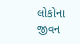લોકોના જીવન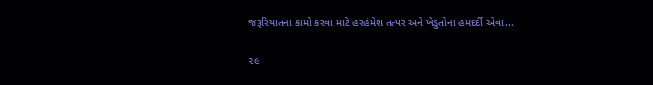જરૂરિયાતના કામો કરવા માટે હરહંમેશ તત્પર અને ખેડુતોના હમદર્દી એવા...

૨૯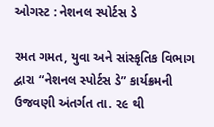ઓગસ્ટ : નેશનલ સ્પોર્ટસ ડે

રમત ગમત, યુવા અને સાંસ્કૃતિક વિભાગ દ્વારા “નેશનલ સ્પોર્ટસ ડે” કાર્યક્રમની ઉજવણી અંતર્ગત તા. ૨૯ થી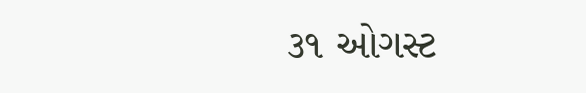૩૧ ઓગસ્ટ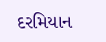દરમિયાન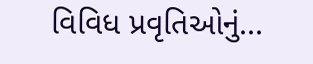વિવિધ પ્રવૃતિઓનું...